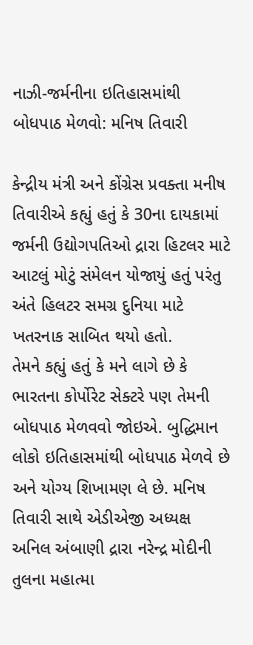નાઝી-જર્મનીના ઇતિહાસમાંથી બોધપાઠ મેળવો: મનિષ તિવારી

કેન્દ્રીય મંત્રી અને કોંગ્રેસ પ્રવક્તા મનીષ તિવારીએ કહ્યું હતું કે 30ના દાયકામાં જર્મની ઉદ્યોગપતિઓ દ્રારા હિટલર માટે આટલું મોટું સંમેલન યોજાયું હતું પરંતુ અંતે હિલટર સમગ્ર દુનિયા માટે ખતરનાક સાબિત થયો હતો.
તેમને કહ્યું હતું કે મને લાગે છે કે ભારતના કોર્પોરેટ સેક્ટરે પણ તેમની બોધપાઠ મેળવવો જોઇએ. બુદ્ધિમાન લોકો ઇતિહાસમાંથી બોધપાઠ મેળવે છે અને યોગ્ય શિખામણ લે છે. મનિષ તિવારી સાથે એડીએજી અધ્યક્ષ અનિલ અંબાણી દ્રારા નરેન્દ્ર મોદીની તુલના મહાત્મા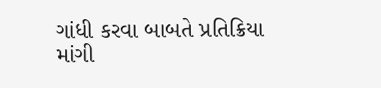ગાંધી કરવા બાબતે પ્રતિક્રિયા માંગી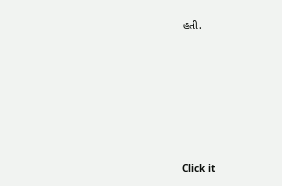હતી.












Click it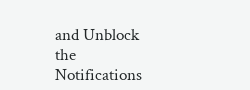and Unblock the Notifications